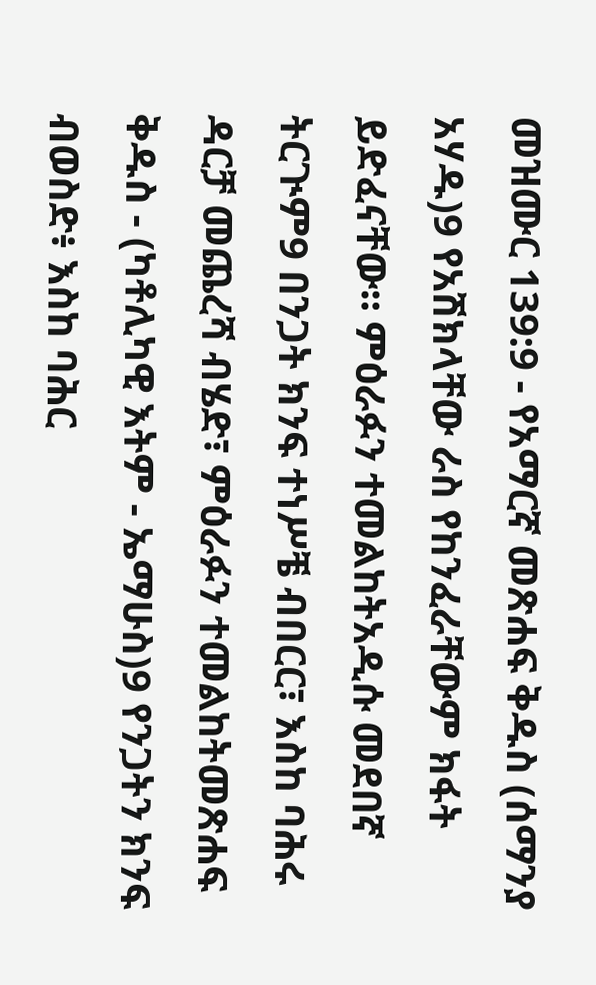መዝሙር 139:9 - የአማርኛ መጽሐፍ ቅዱስ (ሰማንያ አሃዱ)9 የአሽክላቸው ራስ የከንፈራቸውም ክፋት ይድፈናቸው። ምዕራፉን ተመልከትአዲሱ መደበኛ ትርጒም9 በንጋት ክንፍ ተነሥቼ ብበርር፣ እስከ ባሕሩ ዳርቻ መጨረሻ ብሄድ፣ ምዕራፉን ተመልከትመጽሐፍ ቅዱስ - (ካቶሊካዊ እትም - ኤማሁስ)9 የንጋትን ክንፍ ብወስድ፥ እስከ ባሕር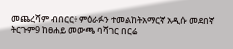መጨረሻም ብበርር፥ ምዕራፉን ተመልከትአማርኛ አዲሱ መደበኛ ትርጉም9 ከፀሐይ መውጫ ባሻገር በርሬ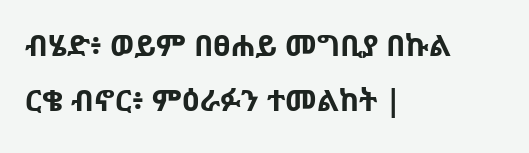ብሄድ፥ ወይም በፀሐይ መግቢያ በኩል ርቄ ብኖር፥ ምዕራፉን ተመልከት |